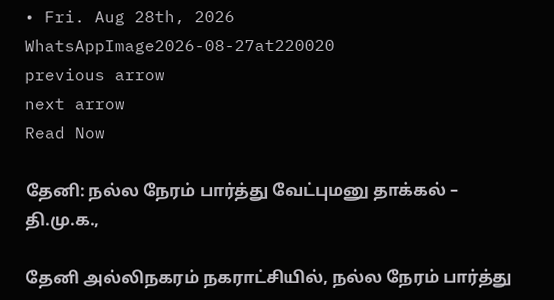• Fri. Aug 28th, 2026
WhatsAppImage2026-08-27at220020
previous arrow
next arrow
Read Now

தேனி: நல்ல நேரம் பார்த்து வேட்புமனு தாக்கல் – தி.மு.க.,

தேனி அல்லிநகரம் நகராட்சியில், நல்ல நேரம் பார்த்து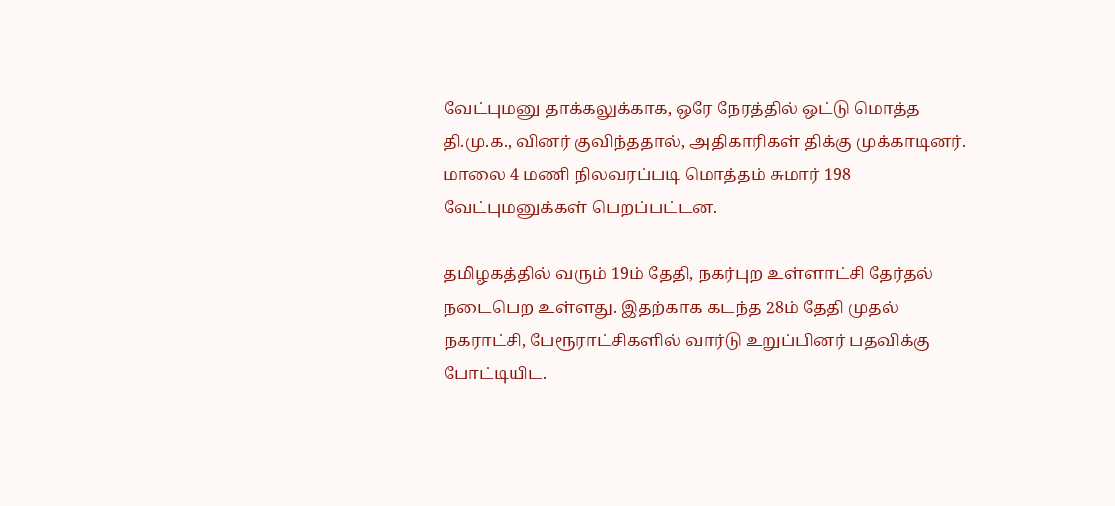வேட்புமனு தாக்கலுக்காக, ஒரே நேரத்தில் ஒட்டு மொத்த தி.மு.க., வினர் குவிந்ததால், அதிகாரிகள் திக்கு முக்காடினர். மாலை 4 மணி நிலவரப்படி மொத்தம் சுமார் 198 வேட்புமனுக்கள் பெறப்பட்டன.

தமிழகத்தில் வரும் 19ம் தேதி, நகர்புற உள்ளாட்சி தேர்தல் நடைபெற உள்ளது. இதற்காக கடந்த 28ம் தேதி முதல் நகராட்சி, பேரூராட்சிகளில் வார்டு உறுப்பினர் பதவிக்கு போட்டியிட.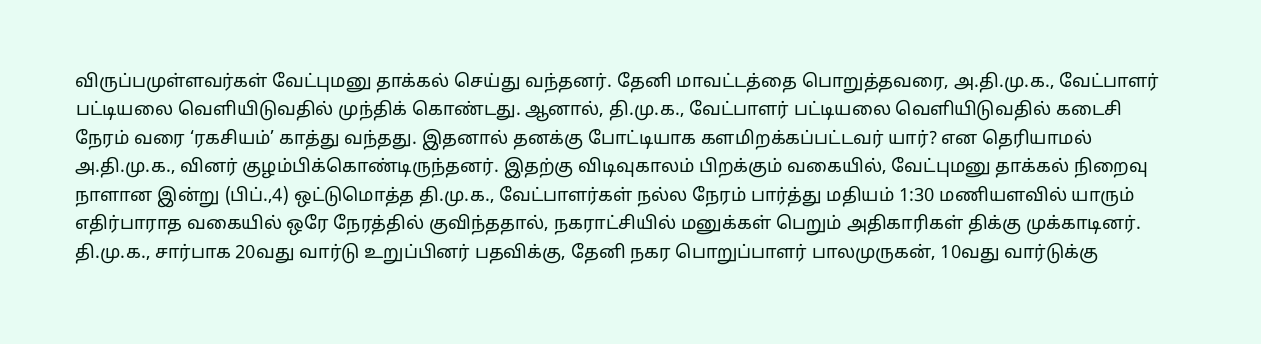விருப்பமுள்ளவர்கள் வேட்புமனு தாக்கல் செய்து வந்தனர். தேனி மாவட்டத்தை பொறுத்தவரை, அ.தி.மு.க., வேட்பாளர் பட்டியலை வெளியிடுவதில் முந்திக் கொண்டது. ஆனால், தி.மு.க., வேட்பாளர் பட்டியலை வெளியிடுவதில் கடைசி நேரம் வரை ‘ரகசியம்’ காத்து வந்தது. இதனால் தனக்கு போட்டியாக களமிறக்கப்பட்டவர் யார்? என தெரியாமல் அ.தி.மு.க., வினர் குழம்பிக்கொண்டிருந்தனர். இதற்கு விடிவுகாலம் பிறக்கும் வகையில், வேட்புமனு தாக்கல் நிறைவு நாளான இன்று (பிப்.,4) ஒட்டுமொத்த தி.மு.க., வேட்பாளர்கள் நல்ல நேரம் பார்த்து மதியம் 1:30 மணியளவில் யாரும் எதிர்பாராத வகையில் ஒரே நேரத்தில் குவிந்ததால், நகராட்சியில் மனுக்கள் பெறும் அதிகாரிகள் திக்கு முக்காடினர். தி.மு.க., சார்பாக 20வது வார்டு உறுப்பினர் பதவிக்கு, தேனி நகர பொறுப்பாளர் பாலமுருகன், 10வது வார்டுக்கு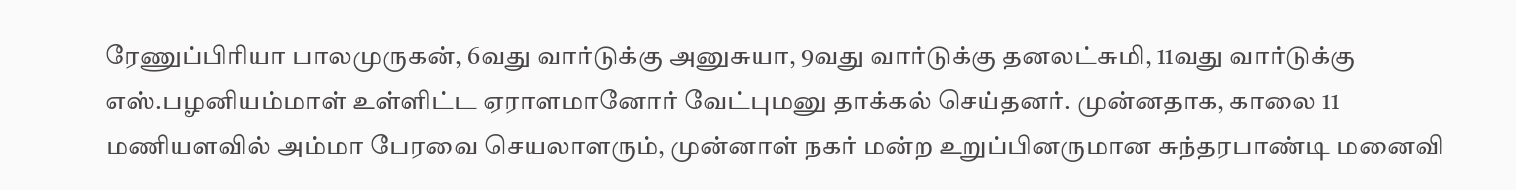ரேணுப்பிரியா பாலமுருகன், 6வது வார்டுக்கு அனுசுயா, 9வது வார்டுக்கு தனலட்சுமி, 11வது வார்டுக்கு எஸ்.பழனியம்மாள் உள்ளிட்ட ஏராளமானோர் வேட்புமனு தாக்கல் செய்தனர். முன்னதாக, காலை 11 மணியளவில் அம்மா பேரவை செயலாளரும், முன்னாள் நகர் மன்ற உறுப்பினருமான சுந்தரபாண்டி மனைவி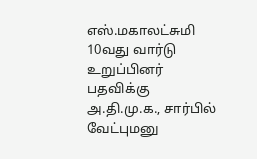எஸ்.மகாலட்சுமி 10வது வார்டு உறுப்பினர் பதவிக்கு அ.தி.மு.க., சார்பில் வேட்புமனு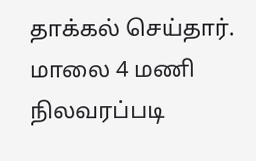தாக்கல் செய்தார். மாலை 4 மணி நிலவரப்படி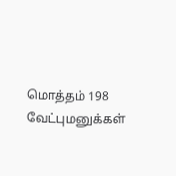மொத்தம் 198 வேட்புமனுக்கள்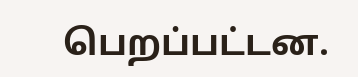பெறப்பட்டன.